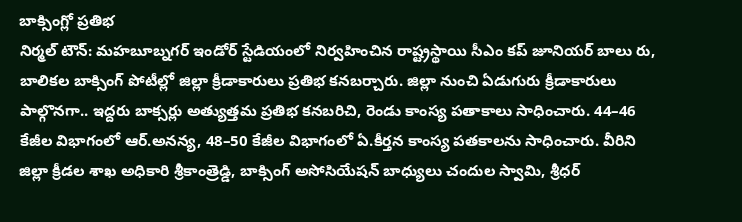బాక్సింగ్లో ప్రతిభ
నిర్మల్ టౌన్: మహబూబ్నగర్ ఇండోర్ స్టేడియంలో నిర్వహించిన రాష్ట్రస్థాయి సీఎం కప్ జూనియర్ బాలు రు, బాలికల బాక్సింగ్ పోటీల్లో జిల్లా క్రీడాకారులు ప్రతిభ కనబర్చారు. జిల్లా నుంచి ఏడుగురు క్రీడాకారులు పాల్గొనగా.. ఇద్దరు బాక్సర్లు అత్యుత్తమ ప్రతిభ కనబరిచి, రెండు కాంస్య పతాకాలు సాధించారు. 44–46 కేజీల విభాగంలో ఆర్.అనన్య, 48–50 కేజీల విభాగంలో ఏ.కీర్తన కాంస్య పతకాలను సాధించారు. వీరిని జిల్లా క్రీడల శాఖ అధికారి శ్రీకాంత్రెడ్డి, బాక్సింగ్ అసోసియేషన్ బాధ్యులు చందుల స్వామి, శ్రీధర్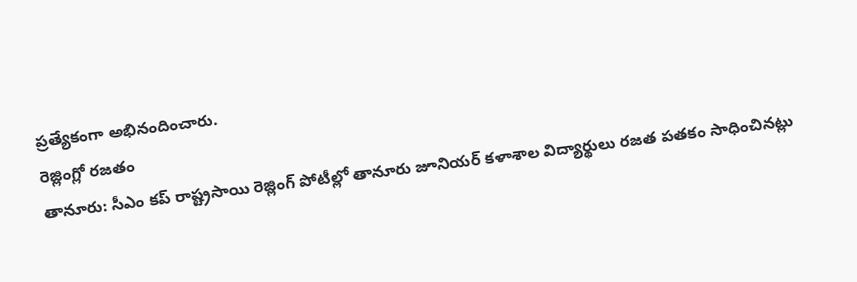ప్రత్యేకంగా అభినందించారు.
రెజ్లింగ్లో రజతం
తానూరు: సీఎం కప్ రాష్ట్రసాయి రెజ్లింగ్ పోటీల్లో తానూరు జూనియర్ కళాశాల విద్యార్థులు రజత పతకం సాధించినట్లు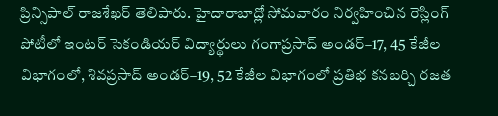ప్రిన్సిపాల్ రాజశేఖర్ తెలిపారు. హైదారాబాద్లో సోమవారం నిర్వహించిన రెస్లింగ్ పోటీలో ఇంటర్ సెకండియర్ విద్యార్థులు గంగాప్రసాద్ అండర్–17, 45 కేజీల విభాగంలో, శివప్రసాద్ అండర్–19, 52 కేజీల విభాగంలో ప్రతిభ కనబర్చి రజత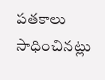పతకాలు సాధించినట్లు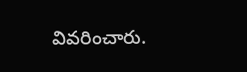వివరించారు.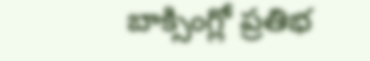బాక్సింగ్లో ప్రతిభ